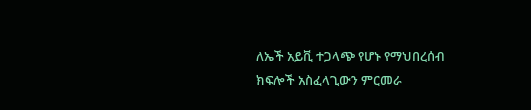ለኤች አይቪ ተጋላጭ የሆኑ የማህበረሰብ ክፍሎች አስፈላጊውን ምርመራ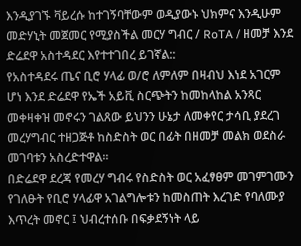እንዲያገኙ ቫይረሱ ከተገኝባቸውም ወዲያውኑ ህክምና እንዲሁም መድሃኒት መጀመር የሚያስችል መርሃ ግብር / RoTA / ዘመቻ እንደ ድሬደዋ አስተዳደር እየተተገበረ ይገኛል::
የአስተዳደሩ ጤና ቢሮ ሃላፊ ወ/ሮ ለምለም በዛብህ እነደ አገርም ሆነ እንደ ድሬደዋ የኤች አይቪ ስርጭትን ከመከላከል አንጻር መቀዛቀዝ መኖሩን ገልጸው ይህንን ሁኔታ ለመቀየር ታሳቢ ያደረገ መረሃግብር ተዘጋጅቶ ከስድስት ወር በፊት በዘመቻ መልክ ወደስራ መገባቱን አስረድተዋል፡፡
በድሬደዋ ደረጃ የመረሃ ግብሩ የስድስት ወር አፈፃፀም መገምገሙን የገለፁት የቢሮ ሃላፊዋ አገልግሎቱን ከመስጠት እረገድ የባለሙያ እጥረት መኖር ፤ ህብረተሰቡ በፍቃደኝነት ላይ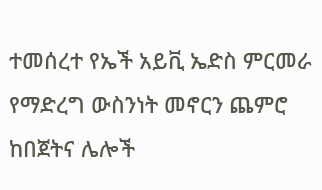ተመሰረተ የኤች አይቪ ኤድስ ምርመራ የማድረግ ውስንነት መኖርን ጨምሮ ከበጀትና ሌሎች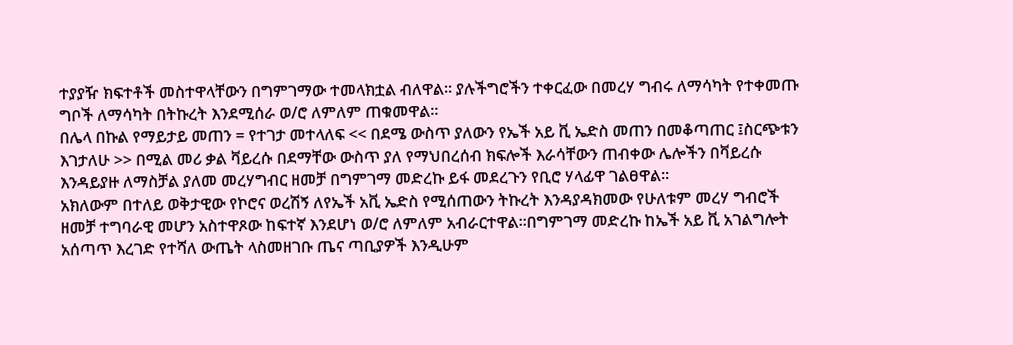ተያያዥ ክፍተቶች መስተዋላቸውን በግምገማው ተመላክቷል ብለዋል፡፡ ያሉችግሮችን ተቀርፈው በመረሃ ግብሩ ለማሳካት የተቀመጡ ግቦች ለማሳካት በትኩረት እንደሚሰራ ወ/ሮ ለምለም ጠቁመዋል፡፡
በሌላ በኩል የማይታይ መጠን = የተገታ መተላለፍ << በደሜ ውስጥ ያለውን የኤች አይ ቪ ኤድስ መጠን በመቆጣጠር ፤ስርጭቱን እገታለሁ >> በሚል መሪ ቃል ቫይረሱ በደማቸው ውስጥ ያለ የማህበረሰብ ክፍሎች እራሳቸውን ጠብቀው ሌሎችን በቫይረሱ እንዳይያዙ ለማስቻል ያለመ መረሃግብር ዘመቻ በግምገማ መድረኩ ይፋ መደረጉን የቢሮ ሃላፊዋ ገልፀዋል፡፡
አክለውም በተለይ ወቅታዊው የኮሮና ወረሽኝ ለየኤች አቪ ኤድስ የሚሰጠውን ትኩረት እንዳያዳክመው የሁለቱም መረሃ ግብሮች ዘመቻ ተግባራዊ መሆን አስተዋጾው ከፍተኛ እንደሆነ ወ/ሮ ለምለም አብራርተዋል፡፡በግምገማ መድረኩ ከኤች አይ ቪ አገልግሎት አሰጣጥ እረገድ የተሻለ ውጤት ላስመዘገቡ ጤና ጣቢያዎች እንዲሁም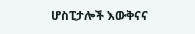ሆስፒታሎች እውቅናና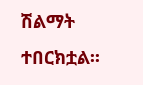ሽልማት ተበርክቷል፡፡